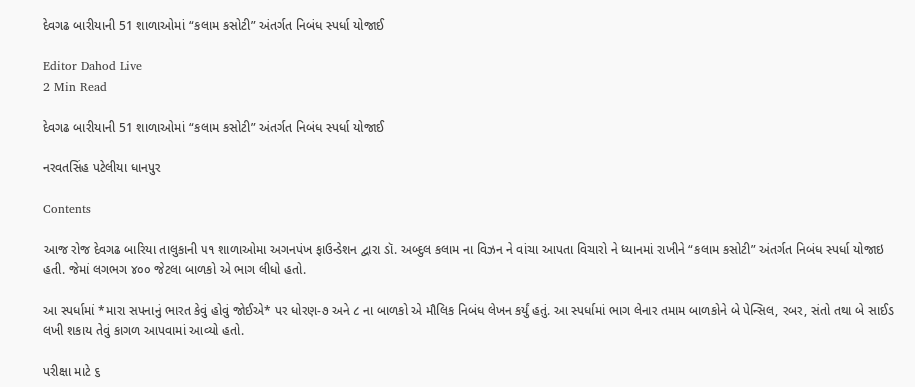દેવગઢ બારીયાની 51 શાળાઓમાં “કલામ કસોટી” અંતર્ગત નિબંધ સ્પર્ધા યોજાઈ

Editor Dahod Live
2 Min Read

દેવગઢ બારીયાની 51 શાળાઓમાં “કલામ કસોટી” અંતર્ગત નિબંધ સ્પર્ધા યોજાઈ

નરવતસિંહ પટેલીયા ધાનપુર

Contents

આજ રોજ દેવગઢ બારિયા તાલુકાની ૫૧ શાળાઓમા અગનપંખ ફાઉન્ડેશન દ્વારા ડૉ. અબ્દુલ કલામ ના વિઝન ને વાંચા આપતા વિચારો ને ધ્યાનમાં રાખીને “કલામ કસોટી” અંતર્ગત નિબંધ સ્પર્ધા યોજાઇ હતી. જેમાં લગભગ ૪૦૦ જેટલા બાળકો એ ભાગ લીધો હતો.

આ સ્પર્ધામાં *મારા સપનાનું ભારત કેવું હોવું જોઈએ* પર ધોરણ-૭ અને ૮ ના બાળકો એ મૌલિક નિબંધ લેખન કર્યું હતું. આ સ્પર્ધામાં ભાગ લેનાર તમામ બાળકોને બે પેન્સિલ, રબર, સંતો તથા બે સાઈડ લખી શકાય તેવું કાગળ આપવામાં આવ્યો હતો.

પરીક્ષા માટે ૬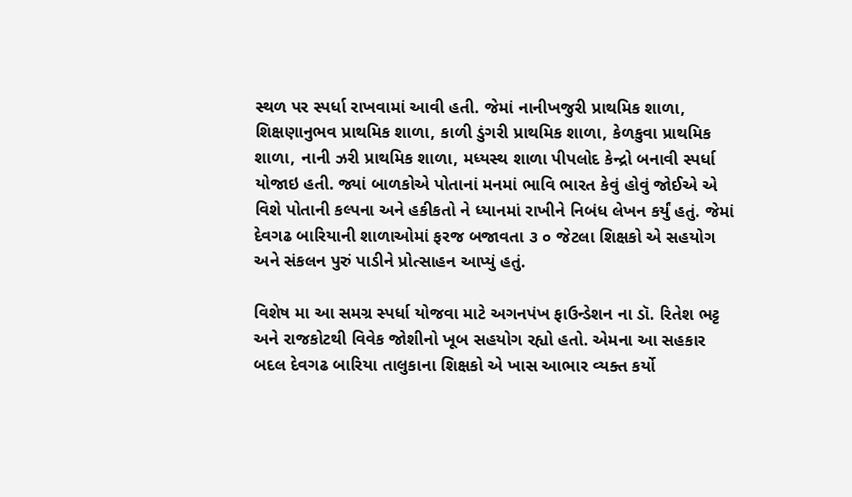સ્થળ પર સ્પર્ધા રાખવામાં આવી હતી. જેમાં નાનીખજુરી પ્રાથમિક શાળા, શિક્ષણાનુભવ પ્રાથમિક શાળા, કાળી ડુંગરી પ્રાથમિક શાળા, કેળકુવા પ્રાથમિક શાળા, નાની ઝરી પ્રાથમિક શાળા, મધ્યસ્થ શાળા પીપલોદ કેન્દ્રો બનાવી સ્પર્ધા યોજાઇ હતી. જ્યાં બાળકોએ પોતાનાં મનમાં ભાવિ ભારત કેવું હોવું જોઈએ એ વિશે પોતાની કલ્પના અને હકીકતો ને ધ્યાનમાં રાખીને નિબંધ લેખન કર્યું હતું. જેમાં દેવગઢ બારિયાની શાળાઓમાં ફરજ બજાવતા ૩ ૦ જેટલા શિક્ષકો એ સહયોગ અને સંકલન પુરું પાડીને પ્રોત્સાહન આપ્યું હતું.

વિશેષ મા આ સમગ્ર સ્પર્ધા યોજવા માટે અગનપંખ ફાઉન્ડેશન ના ડૉ. રિતેશ ભટ્ટ અને રાજકોટથી વિવેક જોશીનો ખૂબ સહયોગ રહ્યો હતો. એમના આ સહકાર બદલ દેવગઢ બારિયા તાલુકાના શિક્ષકો એ ખાસ આભાર વ્યક્ત કર્યો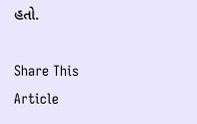હતો.

Share This Article